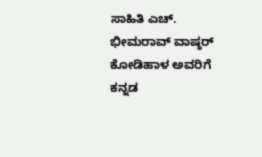ಸಾಹಿತಿ ಎಚ್. ಭೀಮರಾವ್ ವಾಷ್ಠರ್ ಕೋಡಿಹಾಳ ಅವರಿಗೆ ಕನ್ನಡ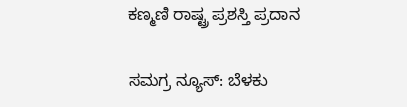ಕಣ್ಮಣಿ ರಾಷ್ಟ್ರ ಪ್ರಶಸ್ತಿ ಪ್ರದಾನ

ಸಮಗ್ರ ನ್ಯೂಸ್: ಬೆಳಕು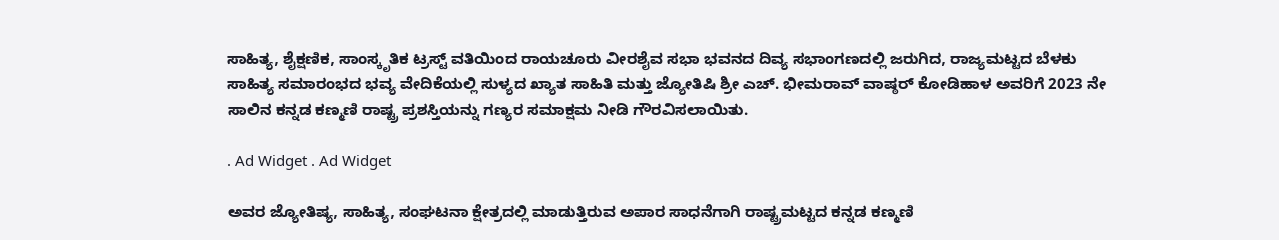ಸಾಹಿತ್ಯ, ಶೈಕ್ಷಣಿಕ, ಸಾಂಸ್ಕೃತಿಕ ಟ್ರಸ್ಟ್ ವತಿಯಿಂದ ರಾಯಚೂರು ವೀರಶೈವ ಸಭಾ ಭವನದ ದಿವ್ಯ ಸಭಾಂಗಣದಲ್ಲಿ ಜರುಗಿದ, ರಾಜ್ಯಮಟ್ಟದ ಬೆಳಕು ಸಾಹಿತ್ಯ ಸಮಾರಂಭದ ಭವ್ಯ ವೇದಿಕೆಯಲ್ಲಿ ಸುಳ್ಯದ ಖ್ಯಾತ ಸಾಹಿತಿ ಮತ್ತು ಜ್ಯೋತಿಷಿ ಶ್ರೀ ಎಚ್. ಭೀಮರಾವ್ ವಾಷ್ಠರ್ ಕೋಡಿಹಾಳ ಅವರಿಗೆ 2023 ನೇ ಸಾಲಿನ ಕನ್ನಡ ಕಣ್ಮಣಿ ರಾಷ್ಟ್ರ ಪ್ರಶಸ್ತಿಯನ್ನು ಗಣ್ಯರ ಸಮಾಕ್ಷಮ ನೀಡಿ ಗೌರವಿಸಲಾಯಿತು.

. Ad Widget . Ad Widget

ಅವರ ಜ್ಯೋತಿಷ್ಯ, ಸಾಹಿತ್ಯ, ಸಂಘಟನಾ ಕ್ಷೇತ್ರದಲ್ಲಿ ಮಾಡುತ್ತಿರುವ ಅಪಾರ ಸಾಧನೆಗಾಗಿ ರಾಷ್ಟ್ರಮಟ್ಟದ ಕನ್ನಡ ಕಣ್ಮಣಿ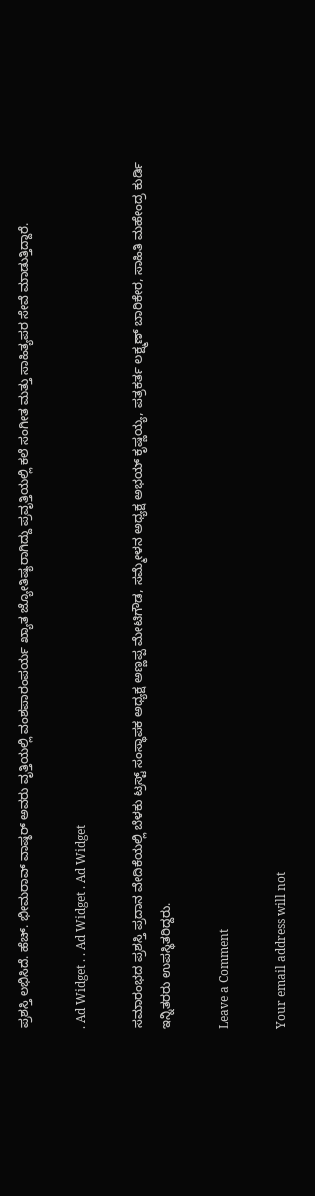ಪ್ರಶಸ್ತಿ ಲಭಿಸಿದೆ. ಹೆಚ್. ಭೀಮರಾವ್ ವಾಷ್ಠರ್ ಅವರು ವೃತ್ತಿಯಲ್ಲಿ ವಂಶಪಾರಂಪರ್ಯ ಖ್ಯಾತ ಜ್ಯೋತಿಷ್ಯರಾಗಿದ್ದು ಪ್ರವೃತ್ತಿಯಲ್ಲಿ ಕಲೆ ಸಂಗೀತ ಮತ್ತು ಸಾಹಿತ್ಯಪರ ಸೇವೆ ಮಾಡುತ್ತಿದ್ದಾರೆ.

. Ad Widget . . Ad Widget . Ad Widget

ಸಮಾರಂಭದ ಪ್ರಶಸ್ತಿ ಪ್ರದಾನ ವೇದಿಕೆಯಲ್ಲಿ ಬೆಳಕು ಟ್ರಸ್ಟ್ ಸಂಸ್ಥಾಪಕ ಅಧ್ಯಕ್ಷ ಅಣ್ಣಪ್ಪ ಮೇಟಿಗೌಡ, ಸಮ್ಮೇಳನ ಅಧ್ಯಕ್ಷ ಅಭಯ್ ಕೃಷ್ಣಯ್ಯ, ಪತ್ರಕರ್ತ ಲಕ್ಷ್ಮಣ್ ಬಾರಿಕೇರ, ಸಾಹಿತಿ ಮಹೇಂದ್ರ ಕುರ್ಡಿ ಇನ್ನಿತರರು ಉಪಸ್ಥಿತರಿದ್ದರು.

Leave a Comment

Your email address will not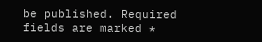be published. Required fields are marked *